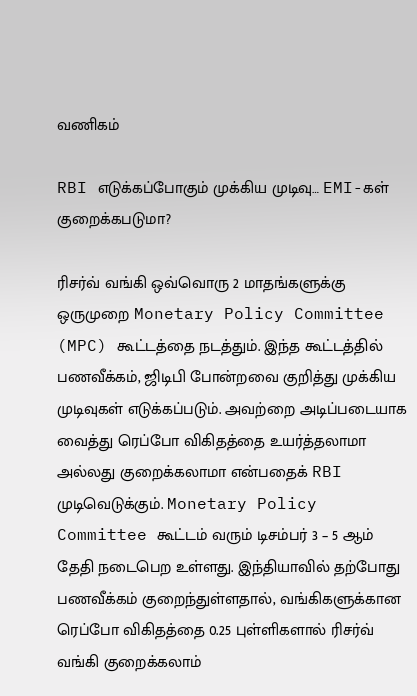வணிகம்

RBI எடுக்கப்போகும் முக்கிய முடிவு… EMI-கள் குறைக்கபடுமா?

ரிசர்வ் வங்கி ஒவ்வொரு 2 மாதங்களுக்கு ஒருமுறை Monetary Policy Committee (MPC) கூட்டத்தை நடத்தும். இந்த கூட்டத்தில் பணவீக்கம், ஜிடிபி போன்றவை குறித்து முக்கிய முடிவுகள் எடுக்கப்படும். அவற்றை அடிப்படையாக வைத்து ரெப்போ விகிதத்தை உயர்த்தலாமா அல்லது குறைக்கலாமா என்பதைக் RBI முடிவெடுக்கும். Monetary Policy Committee கூட்டம் வரும் டிசம்பர் 3 – 5 ஆம் தேதி நடைபெற உள்ளது. இந்தியாவில் தற்போது பணவீக்கம் குறைந்துள்ளதால், வங்கிகளுக்கான ரெப்போ விகிதத்தை 0.25 புள்ளிகளால் ரிசர்வ் வங்கி குறைக்கலாம்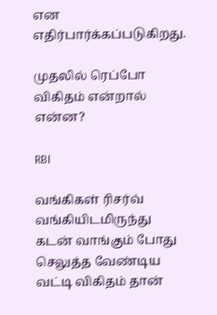என எதிர்பார்க்கப்படுகிறது.

முதலில் ரெப்போ விகிதம் என்றால் என்ன?

RBI

வங்கிகள் ரிசர்வ் வங்கியிடமிருந்து கடன் வாங்கும் போது செலுத்த வேண்டிய வட்டி விகிதம் தான்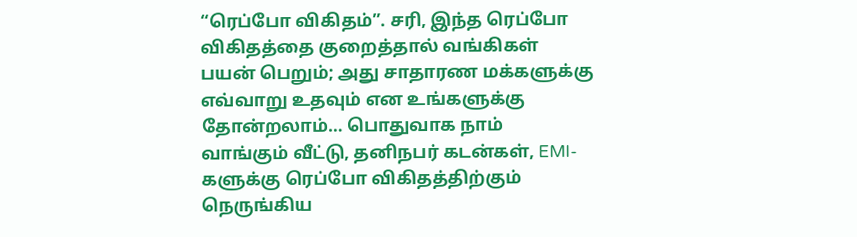“ரெப்போ விகிதம்”. சரி, இந்த ரெப்போ விகிதத்தை குறைத்தால் வங்கிகள் பயன் பெறும்; அது சாதாரண மக்களுக்கு எவ்வாறு உதவும் என உங்களுக்கு தோன்றலாம்… பொதுவாக நாம் வாங்கும் வீட்டு, தனிநபர் கடன்கள், EMI-களுக்கு ரெப்போ விகிதத்திற்கும் நெருங்கிய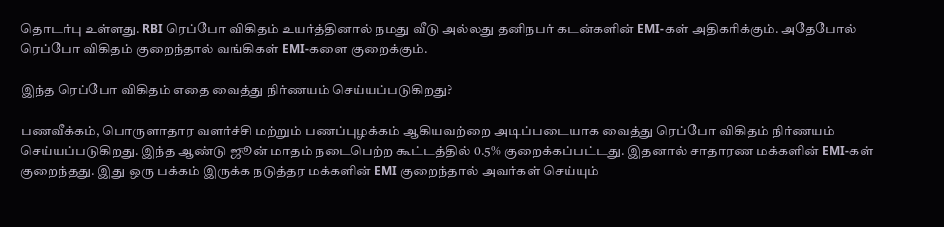தொடர்பு உள்ளது. RBI ரெப்போ விகிதம் உயர்த்தினால் நமது வீடு அல்லது தனிநபர் கடன்களின் EMI-கள் அதிகரிக்கும். அதேபோல் ரெப்போ விகிதம் குறைந்தால் வங்கிகள் EMI-களை குறைக்கும்.

இந்த ரெப்போ விகிதம் எதை வைத்து நிர்ணயம் செய்யப்படுகிறது?

பணவீக்கம், பொருளாதார வளர்ச்சி மற்றும் பணப்புழக்கம் ஆகியவற்றை அடிப்படையாக வைத்து ரெப்போ விகிதம் நிர்ணயம் செய்யப்படுகிறது. இந்த ஆண்டு ஜூன் மாதம் நடைபெற்ற கூட்டத்தில் 0.5% குறைக்கப்பட்டது. இதனால் சாதாரண மக்களின் EMI-கள் குறைந்தது. இது ஒரு பக்கம் இருக்க நடுத்தர மக்களின் EMI குறைந்தால் அவர்கள் செய்யும்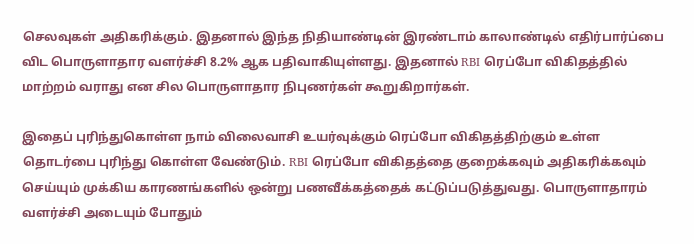செலவுகள் அதிகரிக்கும். இதனால் இந்த நிதியாண்டின் இரண்டாம் காலாண்டில் எதிர்பார்ப்பை விட பொருளாதார வளர்ச்சி 8.2% ஆக பதிவாகியுள்ளது. இதனால் RBI ரெப்போ விகிதத்தில் மாற்றம் வராது என சில பொருளாதார நிபுணர்கள் கூறுகிறார்கள்.

இதைப் புரிந்துகொள்ள நாம் விலைவாசி உயர்வுக்கும் ரெப்போ விகிதத்திற்கும் உள்ள தொடர்பை புரிந்து கொள்ள வேண்டும். RBI ரெப்போ விகிதத்தை குறைக்கவும் அதிகரிக்கவும் செய்யும் முக்கிய காரணங்களில் ஒன்று பணவீக்கத்தைக் கட்டுப்படுத்துவது. பொருளாதாரம் வளர்ச்சி அடையும் போதும்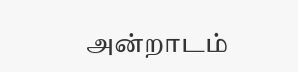அன்றாடம்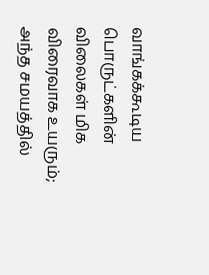வாங்கக்கூடிய பொருட்களின் விலைகள் மிக விரைவாக உயரும்; அந்த சமயத்தில்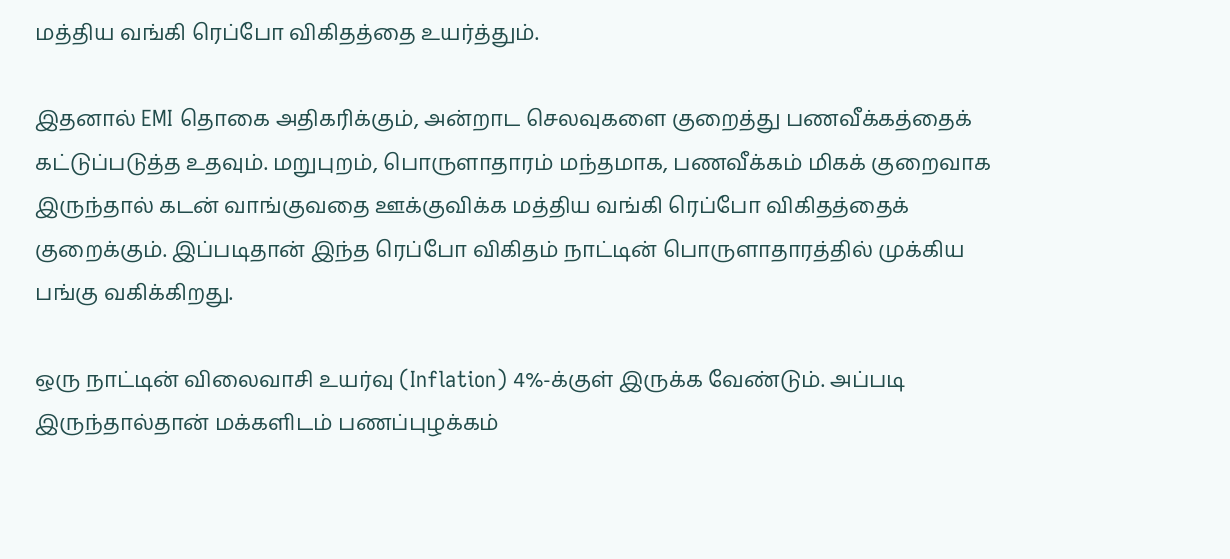மத்திய வங்கி ரெப்போ விகிதத்தை உயர்த்தும்.

இதனால் EMI தொகை அதிகரிக்கும், அன்றாட செலவுகளை குறைத்து பணவீக்கத்தைக் கட்டுப்படுத்த உதவும். மறுபுறம், பொருளாதாரம் மந்தமாக, பணவீக்கம் மிகக் குறைவாக இருந்தால் கடன் வாங்குவதை ஊக்குவிக்க மத்திய வங்கி ரெப்போ விகிதத்தைக் குறைக்கும். இப்படிதான் இந்த ரெப்போ விகிதம் நாட்டின் பொருளாதாரத்தில் முக்கிய பங்கு வகிக்கிறது.

ஒரு நாட்டின் விலைவாசி உயர்வு (Inflation) 4%-க்குள் இருக்க வேண்டும். அப்படி இருந்தால்தான் மக்களிடம் பணப்புழக்கம்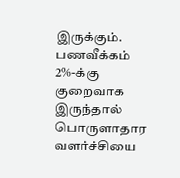இருக்கும். பணவீக்கம் 2%-க்கு குறைவாக இருந்தால் பொருளாதார வளர்ச்சியை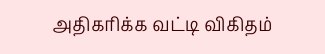அதிகரிக்க வட்டி விகிதம்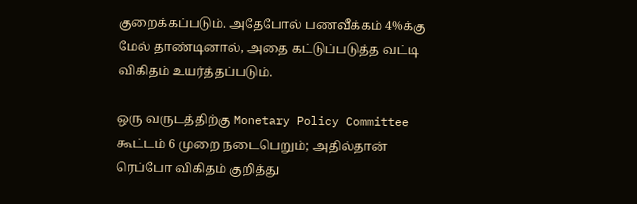குறைக்கப்படும். அதேபோல் பணவீக்கம் 4%க்கு மேல் தாண்டினால், அதை கட்டுப்படுத்த வட்டி விகிதம் உயர்த்தப்படும்.

ஒரு வருடத்திற்கு Monetary Policy Committee கூட்டம் 6 முறை நடைபெறும்; அதில்தான் ரெப்போ விகிதம் குறித்து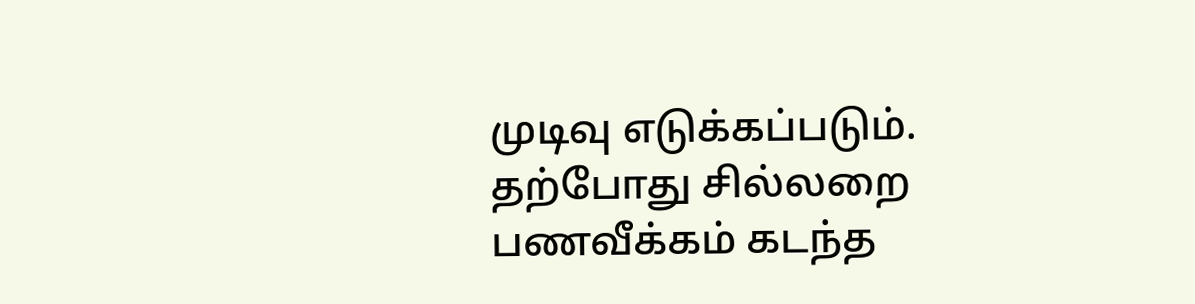முடிவு எடுக்கப்படும். தற்போது சில்லறை பணவீக்கம் கடந்த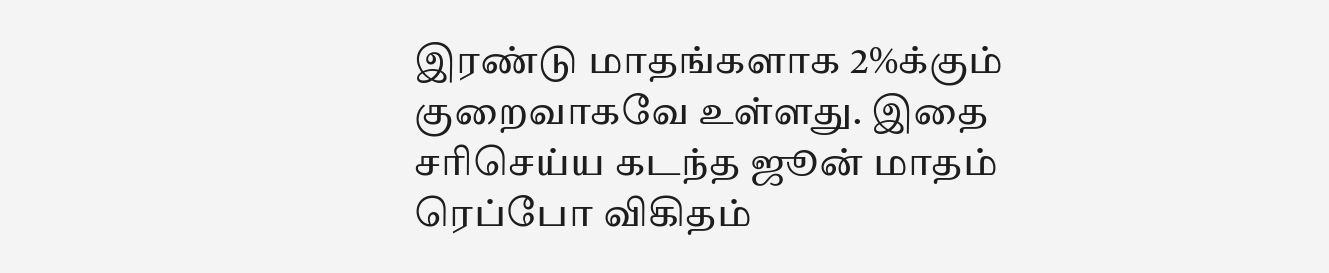இரண்டு மாதங்களாக 2%க்கும் குறைவாகவே உள்ளது. இதை சரிசெய்ய கடந்த ஜூன் மாதம் ரெப்போ விகிதம்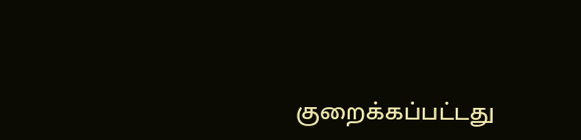குறைக்கப்பட்டது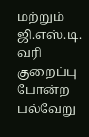மற்றும் ஜி.எஸ்.டி. வரி குறைப்பு போன்ற பல்வேறு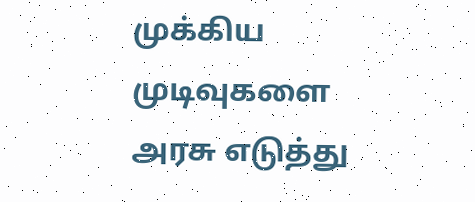முக்கிய முடிவுகளை அரசு எடுத்து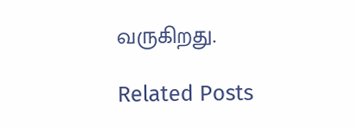வருகிறது.

Related Posts